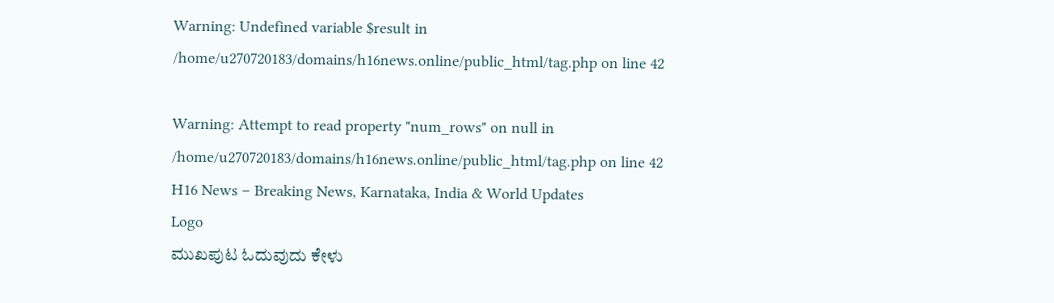Warning: Undefined variable $result in /home/u270720183/domains/h16news.online/public_html/tag.php on line 42

Warning: Attempt to read property "num_rows" on null in /home/u270720183/domains/h16news.online/public_html/tag.php on line 42
H16 News – Breaking News, Karnataka, India & World Updates
Logo
ಮುಖಪುಟ ಓದುವುದು ಕೇಳು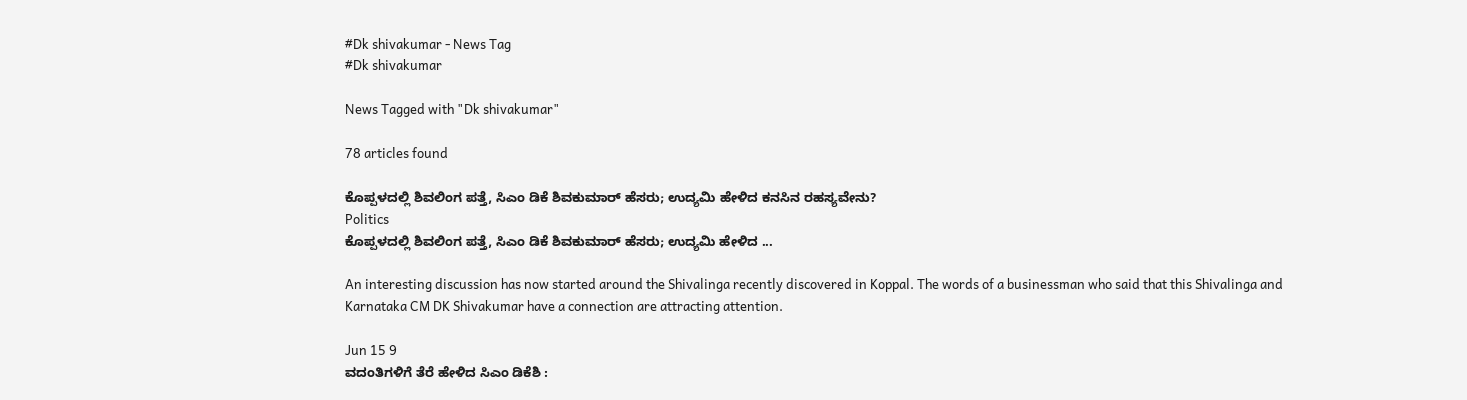#Dk shivakumar - News Tag
#Dk shivakumar

News Tagged with "Dk shivakumar"

78 articles found

ಕೊಪ್ಪಳದಲ್ಲಿ ಶಿವಲಿಂಗ ಪತ್ತೆ, ಸಿಎಂ ಡಿಕೆ ಶಿವಕುಮಾರ್ ಹೆಸರು; ಉದ್ಯಮಿ ಹೇಳಿದ ಕನಸಿನ ರಹಸ್ಯವೇನು?
Politics
ಕೊಪ್ಪಳದಲ್ಲಿ ಶಿವಲಿಂಗ ಪತ್ತೆ, ಸಿಎಂ ಡಿಕೆ ಶಿವಕುಮಾರ್ ಹೆಸರು; ಉದ್ಯಮಿ ಹೇಳಿದ ...

An interesting discussion has now started around the Shivalinga recently discovered in Koppal. The words of a businessman who said that this Shivalinga and Karnataka CM DK Shivakumar have a connection are attracting attention.

Jun 15 9
ವದಂತಿಗಳಿಗೆ ತೆರೆ ಹೇಳಿದ ಸಿಎಂ ಡಿಕೆಶಿ :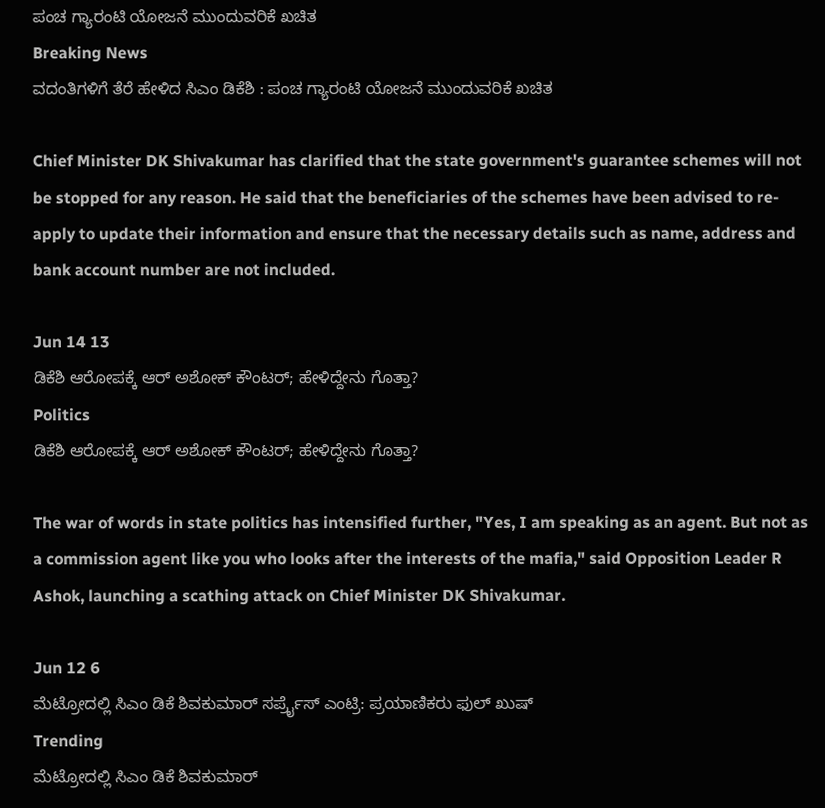ಪಂಚ ಗ್ಯಾರಂಟಿ ಯೋಜನೆ ಮುಂದುವರಿಕೆ ಖಚಿತ
Breaking News
ವದಂತಿಗಳಿಗೆ ತೆರೆ ಹೇಳಿದ ಸಿಎಂ ಡಿಕೆಶಿ : ಪಂಚ ಗ್ಯಾರಂಟಿ ಯೋಜನೆ ಮುಂದುವರಿಕೆ ಖಚಿತ

Chief Minister DK Shivakumar has clarified that the state government's guarantee schemes will not be stopped for any reason. He said that the beneficiaries of the schemes have been advised to re-apply to update their information and ensure that the necessary details such as name, address and bank account number are not included.

Jun 14 13
ಡಿಕೆಶಿ ಆರೋಪಕ್ಕೆ ಆರ್ ಅಶೋಕ್ ಕೌಂಟರ್; ಹೇಳಿದ್ದೇನು ಗೊತ್ತಾ?
Politics
ಡಿಕೆಶಿ ಆರೋಪಕ್ಕೆ ಆರ್ ಅಶೋಕ್ ಕೌಂಟರ್; ಹೇಳಿದ್ದೇನು ಗೊತ್ತಾ?

The war of words in state politics has intensified further, "Yes, I am speaking as an agent. But not as a commission agent like you who looks after the interests of the mafia," said Opposition Leader R Ashok, launching a scathing attack on Chief Minister DK Shivakumar.

Jun 12 6
ಮೆಟ್ರೋದಲ್ಲಿ ಸಿಎಂ ಡಿಕೆ ಶಿವಕುಮಾರ್ ಸರ್ಪ್ರೈಸ್ ಎಂಟ್ರಿ: ಪ್ರಯಾಣಿಕರು ಫುಲ್ ಖುಷ್
Trending
ಮೆಟ್ರೋದಲ್ಲಿ ಸಿಎಂ ಡಿಕೆ ಶಿವಕುಮಾರ್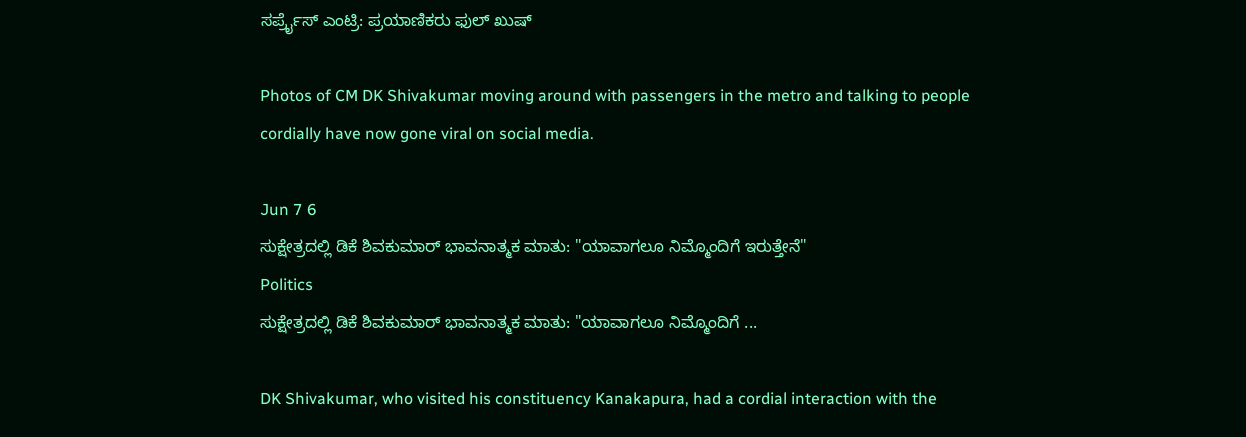ಸರ್ಪ್ರೈಸ್ ಎಂಟ್ರಿ: ಪ್ರಯಾಣಿಕರು ಫುಲ್ ಖುಷ್

Photos of CM DK Shivakumar moving around with passengers in the metro and talking to people cordially have now gone viral on social media.

Jun 7 6
ಸುಕ್ಷೇತ್ರದಲ್ಲಿ ಡಿಕೆ ಶಿವಕುಮಾರ್ ಭಾವನಾತ್ಮಕ ಮಾತು: "ಯಾವಾಗಲೂ ನಿಮ್ಮೊಂದಿಗೆ ಇರುತ್ತೇನೆ"
Politics
ಸುಕ್ಷೇತ್ರದಲ್ಲಿ ಡಿಕೆ ಶಿವಕುಮಾರ್ ಭಾವನಾತ್ಮಕ ಮಾತು: "ಯಾವಾಗಲೂ ನಿಮ್ಮೊಂದಿಗೆ ...

DK Shivakumar, who visited his constituency Kanakapura, had a cordial interaction with the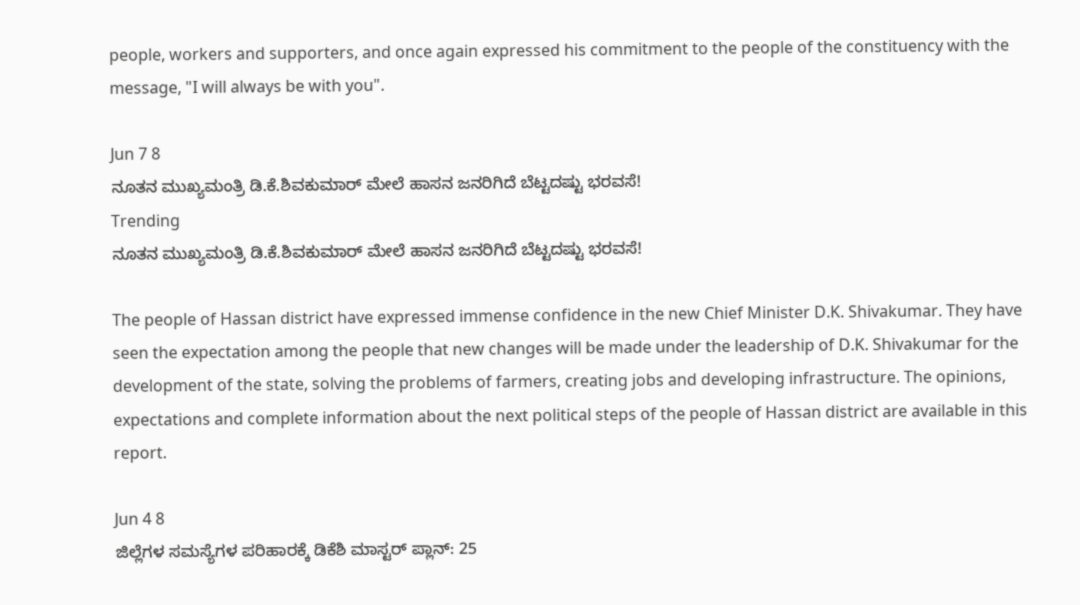people, workers and supporters, and once again expressed his commitment to the people of the constituency with the message, "I will always be with you".

Jun 7 8
ನೂತನ ಮುಖ್ಯಮಂತ್ರಿ ಡಿ.ಕೆ.ಶಿವಕುಮಾರ್ ಮೇಲೆ ಹಾಸನ ಜನರಿಗಿದೆ ಬೆಟ್ಟದಷ್ಟು ಭರವಸೆ!
Trending
ನೂತನ ಮುಖ್ಯಮಂತ್ರಿ ಡಿ.ಕೆ.ಶಿವಕುಮಾರ್ ಮೇಲೆ ಹಾಸನ ಜನರಿಗಿದೆ ಬೆಟ್ಟದಷ್ಟು ಭರವಸೆ!

The people of Hassan district have expressed immense confidence in the new Chief Minister D.K. Shivakumar. They have seen the expectation among the people that new changes will be made under the leadership of D.K. Shivakumar for the development of the state, solving the problems of farmers, creating jobs and developing infrastructure. The opinions, expectations and complete information about the next political steps of the people of Hassan district are available in this report.

Jun 4 8
ಜಿಲ್ಲೆಗಳ ಸಮಸ್ಯೆಗಳ ಪರಿಹಾರಕ್ಕೆ ಡಿಕೆಶಿ ಮಾಸ್ಟರ್ ಪ್ಲಾನ್: 25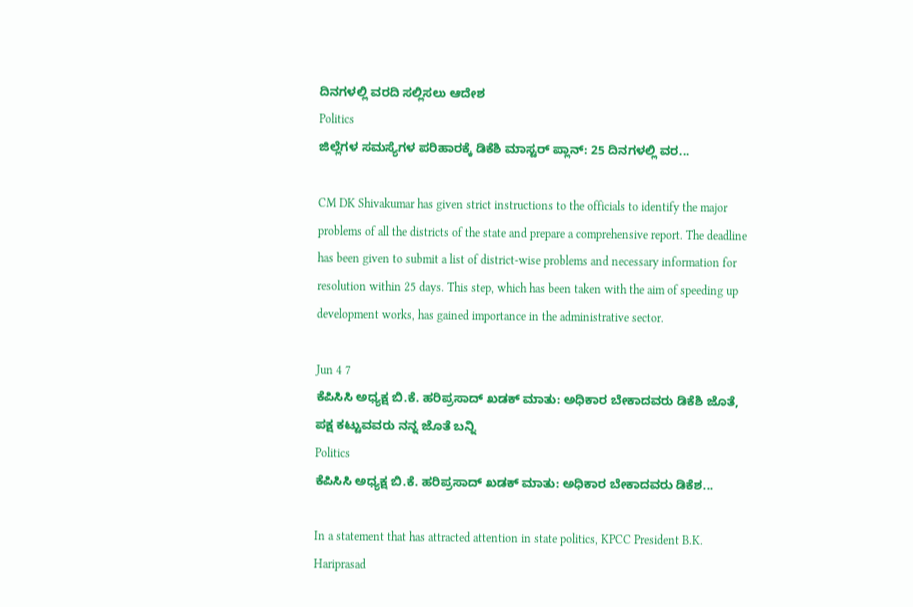ದಿನಗಳಲ್ಲಿ ವರದಿ ಸಲ್ಲಿಸಲು ಆದೇಶ
Politics
ಜಿಲ್ಲೆಗಳ ಸಮಸ್ಯೆಗಳ ಪರಿಹಾರಕ್ಕೆ ಡಿಕೆಶಿ ಮಾಸ್ಟರ್ ಪ್ಲಾನ್: 25 ದಿನಗಳಲ್ಲಿ ವರ...

CM DK Shivakumar has given strict instructions to the officials to identify the major problems of all the districts of the state and prepare a comprehensive report. The deadline has been given to submit a list of district-wise problems and necessary information for resolution within 25 days. This step, which has been taken with the aim of speeding up development works, has gained importance in the administrative sector.

Jun 4 7
ಕೆಪಿಸಿಸಿ ಅಧ್ಯಕ್ಷ ಬಿ.ಕೆ. ಹರಿಪ್ರಸಾದ್ ಖಡಕ್ ಮಾತು: ಅಧಿಕಾರ ಬೇಕಾದವರು ಡಿಕೆಶಿ ಜೊತೆ, ಪಕ್ಷ ಕಟ್ಟುವವರು ನನ್ನ ಜೊತೆ ಬನ್ನಿ
Politics
ಕೆಪಿಸಿಸಿ ಅಧ್ಯಕ್ಷ ಬಿ.ಕೆ. ಹರಿಪ್ರಸಾದ್ ಖಡಕ್ ಮಾತು: ಅಧಿಕಾರ ಬೇಕಾದವರು ಡಿಕೆಶ...

In a statement that has attracted attention in state politics, KPCC President B.K. Hariprasad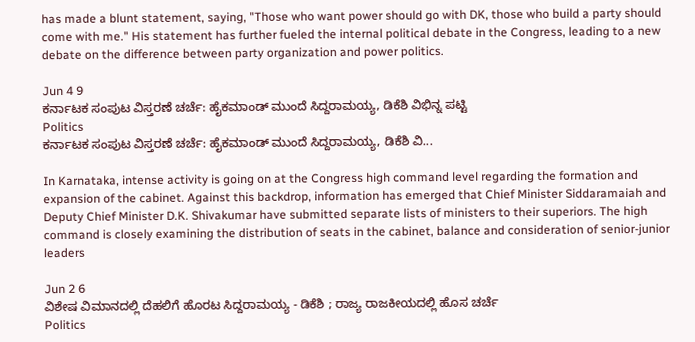has made a blunt statement, saying, "Those who want power should go with DK, those who build a party should come with me." His statement has further fueled the internal political debate in the Congress, leading to a new debate on the difference between party organization and power politics.

Jun 4 9
ಕರ್ನಾಟಕ ಸಂಪುಟ ವಿಸ್ತರಣೆ ಚರ್ಚೆ: ಹೈಕಮಾಂಡ್ ಮುಂದೆ ಸಿದ್ದರಾಮಯ್ಯ, ಡಿಕೆಶಿ ವಿಭಿನ್ನ ಪಟ್ಟಿ
Politics
ಕರ್ನಾಟಕ ಸಂಪುಟ ವಿಸ್ತರಣೆ ಚರ್ಚೆ: ಹೈಕಮಾಂಡ್ ಮುಂದೆ ಸಿದ್ದರಾಮಯ್ಯ, ಡಿಕೆಶಿ ವಿ...

In Karnataka, intense activity is going on at the Congress high command level regarding the formation and expansion of the cabinet. Against this backdrop, information has emerged that Chief Minister Siddaramaiah and Deputy Chief Minister D.K. Shivakumar have submitted separate lists of ministers to their superiors. The high command is closely examining the distribution of seats in the cabinet, balance and consideration of senior-junior leaders

Jun 2 6
ವಿಶೇಷ ವಿಮಾನದಲ್ಲಿ ದೆಹಲಿಗೆ ಹೊರಟ ಸಿದ್ದರಾಮಯ್ಯ - ಡಿಕೆಶಿ ; ರಾಜ್ಯ ರಾಜಕೀಯದಲ್ಲಿ ಹೊಸ ಚರ್ಚೆ
Politics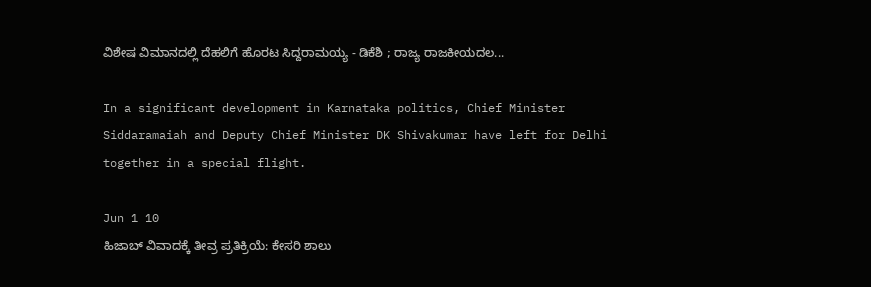ವಿಶೇಷ ವಿಮಾನದಲ್ಲಿ ದೆಹಲಿಗೆ ಹೊರಟ ಸಿದ್ದರಾಮಯ್ಯ - ಡಿಕೆಶಿ ; ರಾಜ್ಯ ರಾಜಕೀಯದಲ...

In a significant development in Karnataka politics, Chief Minister Siddaramaiah and Deputy Chief Minister DK Shivakumar have left for Delhi together in a special flight.

Jun 1 10
ಹಿಜಾಬ್ ವಿವಾದಕ್ಕೆ ತೀವ್ರ ಪ್ರತಿಕ್ರಿಯೆ: ಕೇಸರಿ ಶಾಲು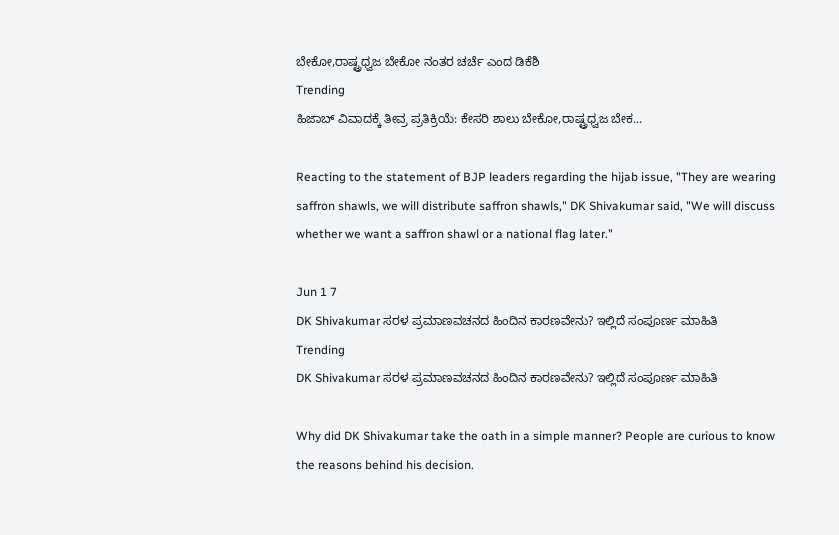ಬೇಕೋ,ರಾಷ್ಟ್ರಧ್ವಜ ಬೇಕೋ ನಂತರ ಚರ್ಚೆ ಎಂದ ಡಿಕೆಶಿ
Trending
ಹಿಜಾಬ್ ವಿವಾದಕ್ಕೆ ತೀವ್ರ ಪ್ರತಿಕ್ರಿಯೆ: ಕೇಸರಿ ಶಾಲು ಬೇಕೋ,ರಾಷ್ಟ್ರಧ್ವಜ ಬೇಕ...

Reacting to the statement of BJP leaders regarding the hijab issue, "They are wearing saffron shawls, we will distribute saffron shawls," DK Shivakumar said, "We will discuss whether we want a saffron shawl or a national flag later."

Jun 1 7
DK Shivakumar ಸರಳ ಪ್ರಮಾಣವಚನದ ಹಿಂದಿನ ಕಾರಣವೇನು? ಇಲ್ಲಿದೆ ಸಂಪೂರ್ಣ ಮಾಹಿತಿ
Trending
DK Shivakumar ಸರಳ ಪ್ರಮಾಣವಚನದ ಹಿಂದಿನ ಕಾರಣವೇನು? ಇಲ್ಲಿದೆ ಸಂಪೂರ್ಣ ಮಾಹಿತಿ

Why did DK Shivakumar take the oath in a simple manner? People are curious to know the reasons behind his decision.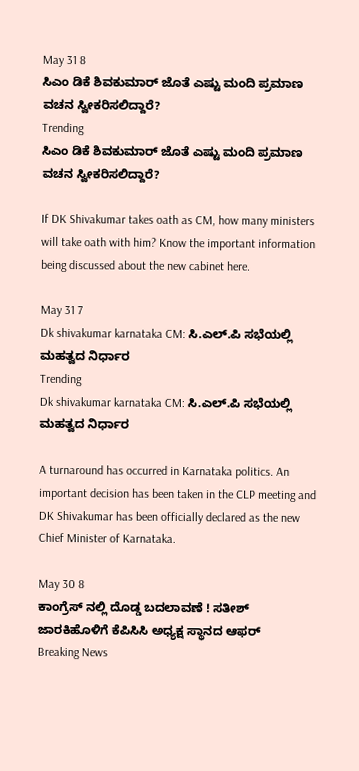May 31 8
ಸಿಎಂ ಡಿಕೆ ಶಿವಕುಮಾರ್ ಜೊತೆ ಎಷ್ಟು ಮಂದಿ ಪ್ರಮಾಣ ವಚನ ಸ್ವೀಕರಿಸಲಿದ್ದಾರೆ?
Trending
ಸಿಎಂ ಡಿಕೆ ಶಿವಕುಮಾರ್ ಜೊತೆ ಎಷ್ಟು ಮಂದಿ ಪ್ರಮಾಣ ವಚನ ಸ್ವೀಕರಿಸಲಿದ್ದಾರೆ?

If DK Shivakumar takes oath as CM, how many ministers will take oath with him? Know the important information being discussed about the new cabinet here.

May 31 7
Dk shivakumar karnataka CM: ಸಿ.ಎಲ್.ಪಿ ಸಭೆಯಲ್ಲಿ ಮಹತ್ವದ ನಿರ್ಧಾರ
Trending
Dk shivakumar karnataka CM: ಸಿ.ಎಲ್.ಪಿ ಸಭೆಯಲ್ಲಿ ಮಹತ್ವದ ನಿರ್ಧಾರ

A turnaround has occurred in Karnataka politics. An important decision has been taken in the CLP meeting and DK Shivakumar has been officially declared as the new Chief Minister of Karnataka.

May 30 8
ಕಾಂಗ್ರೆಸ್ ನಲ್ಲಿ ದೊಡ್ಡ ಬದಲಾವಣೆ ! ಸತೀಶ್ ಜಾರಕಿಹೊಳಿಗೆ ಕೆಪಿಸಿಸಿ ಅಧ್ಯಕ್ಷ ಸ್ಥಾನದ ಆಫರ್
Breaking News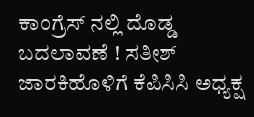ಕಾಂಗ್ರೆಸ್ ನಲ್ಲಿ ದೊಡ್ಡ ಬದಲಾವಣೆ ! ಸತೀಶ್ ಜಾರಕಿಹೊಳಿಗೆ ಕೆಪಿಸಿಸಿ ಅಧ್ಯಕ್ಷ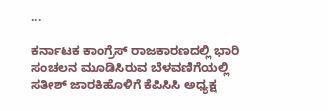...

ಕರ್ನಾಟಕ ಕಾಂಗ್ರೆಸ್ ರಾಜಕಾರಣದಲ್ಲಿ ಭಾರಿ ಸಂಚಲನ ಮೂಡಿಸಿರುವ ಬೆಳವಣಿಗೆಯಲ್ಲಿ ಸತೀಶ್ ಜಾರಕಿಹೊಳಿಗೆ ಕೆಪಿಸಿಸಿ ಅಧ್ಯಕ್ಷ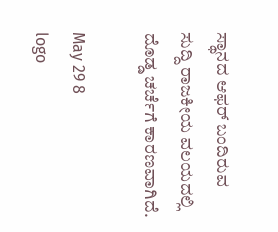ಸ್ಥಾನದ ಆಫರ್ ಬಂದಿರುವ ಸುದ್ದಿ ರಾಜಕೀಯ ವಲಯದಲ್ಲಿ ದೊಡ್ಡ ಚರ್ಚೆಗೆ ಕಾರಣವಾಗಿದೆ.

May 29 8
logo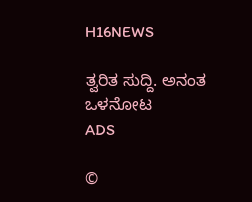H16NEWS

ತ್ವರಿತ ಸುದ್ದಿ. ಅನಂತ ಒಳನೋಟ
ADS

©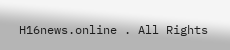H16news.online . All Rights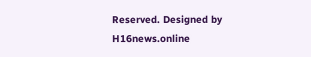Reserved. Designed by H16news.online